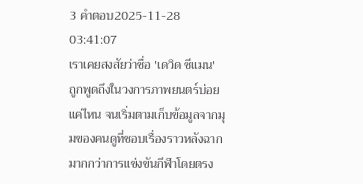3 คำตอบ2025-11-28 03:41:07
เราเคยสงสัยว่าชื่อ 'เดวิด ซีแมน' ถูกพูดถึงในวงการภาพยนตร์บ่อยแค่ไหน จนเริ่มตามเก็บข้อมูลจากมุมของคนดูที่ชอบเรื่องราวหลังฉากมากกว่าการแข่งขันกีฬาโดยตรง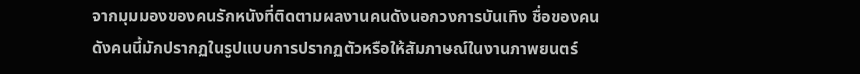จากมุมมองของคนรักหนังที่ติดตามผลงานคนดังนอกวงการบันเทิง ชื่อของคนดังคนนี้มักปรากฏในรูปแบบการปรากฏตัวหรือให้สัมภาษณ์ในงานภาพยนตร์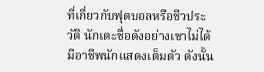ที่เกี่ยวกับฟุตบอลหรือชีวประวัติ นักเตะชื่อดังอย่างเขาไม่ได้มีอาชีพนักแสดงเต็มตัว ดังนั้น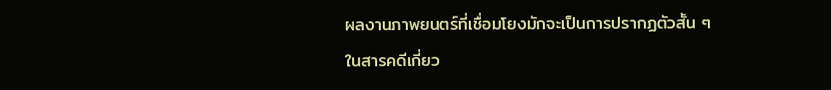ผลงานภาพยนตร์ที่เชื่อมโยงมักจะเป็นการปรากฏตัวสั้น ๆ ในสารคดีเกี่ยว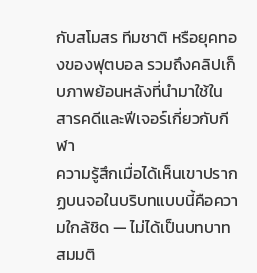กับสโมสร ทีมชาติ หรือยุคทองของฟุตบอล รวมถึงคลิปเก็บภาพย้อนหลังที่นำมาใช้ในสารคดีและฟีเจอร์เกี่ยวกับกีฬา
ความรู้สึกเมื่อได้เห็นเขาปรากฏบนจอในบริบทแบบนี้คือความใกล้ชิด — ไม่ได้เป็นบทบาทสมมติ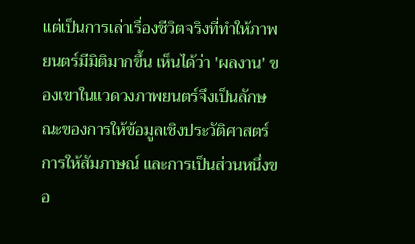แต่เป็นการเล่าเรื่องชีวิตจริงที่ทำให้ภาพยนตร์มีมิติมากขึ้น เห็นได้ว่า 'ผลงาน' ของเขาในแวดวงภาพยนตร์จึงเป็นลักษณะของการให้ข้อมูลเชิงประวัติศาสตร์ การให้สัมภาษณ์ และการเป็นส่วนหนึ่งขอ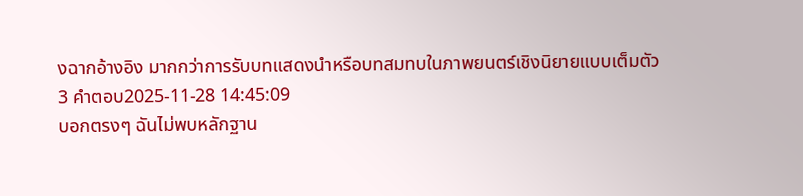งฉากอ้างอิง มากกว่าการรับบทแสดงนำหรือบทสมทบในภาพยนตร์เชิงนิยายแบบเต็มตัว
3 คำตอบ2025-11-28 14:45:09
บอกตรงๆ ฉันไม่พบหลักฐาน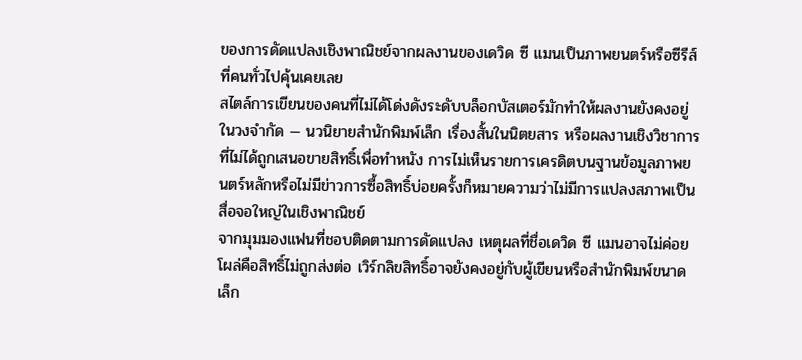ของการดัดแปลงเชิงพาณิชย์จากผลงานของเดวิด ซี แมนเป็นภาพยนตร์หรือซีรีส์ที่คนทั่วไปคุ้นเคยเลย
สไตล์การเขียนของคนที่ไม่ได้โด่งดังระดับบล็อกบัสเตอร์มักทำให้ผลงานยังคงอยู่ในวงจำกัด — นวนิยายสำนักพิมพ์เล็ก เรื่องสั้นในนิตยสาร หรือผลงานเชิงวิชาการที่ไม่ได้ถูกเสนอขายสิทธิ์เพื่อทำหนัง การไม่เห็นรายการเครดิตบนฐานข้อมูลภาพยนตร์หลักหรือไม่มีข่าวการซื้อสิทธิ์บ่อยครั้งก็หมายความว่าไม่มีการแปลงสภาพเป็นสื่อจอใหญ่ในเชิงพาณิชย์
จากมุมมองแฟนที่ชอบติดตามการดัดแปลง เหตุผลที่ชื่อเดวิด ซี แมนอาจไม่ค่อยโผล่คือสิทธิ์ไม่ถูกส่งต่อ เวิร์กลิขสิทธิ์อาจยังคงอยู่กับผู้เขียนหรือสำนักพิมพ์ขนาดเล็ก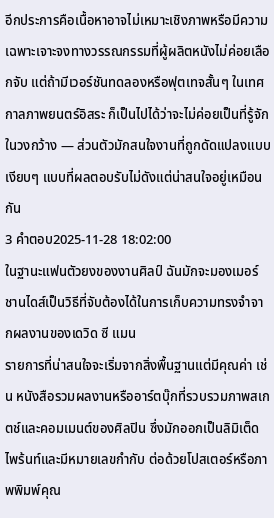อีกประการคือเนื้อหาอาจไม่เหมาะเชิงภาพหรือมีความเฉพาะเจาะจงทางวรรณกรรมที่ผู้ผลิตหนังไม่ค่อยเลือกจับ แต่ถ้ามีเวอร์ชันทดลองหรือฟุตเทจสั้นๆ ในเทศกาลภาพยนตร์อิสระ ก็เป็นไปได้ว่าจะไม่ค่อยเป็นที่รู้จักในวงกว้าง — ส่วนตัวมักสนใจงานที่ถูกดัดแปลงแบบเงียบๆ แบบที่ผลตอบรับไม่ดังแต่น่าสนใจอยู่เหมือนกัน
3 คำตอบ2025-11-28 18:02:00
ในฐานะแฟนตัวยงของงานศิลป์ ฉันมักจะมองเมอร์ชานไดส์เป็นวิธีที่จับต้องได้ในการเก็บความทรงจำจากผลงานของเดวิด ซี แมน
รายการที่น่าสนใจจะเริ่มจากสิ่งพื้นฐานแต่มีคุณค่า เช่น หนังสือรวมผลงานหรืออาร์ตบุ๊กที่รวบรวมภาพสเกตช์และคอมเมนต์ของศิลปิน ซึ่งมักออกเป็นลิมิเต็ดไพร้นท์และมีหมายเลขกำกับ ต่อด้วยโปสเตอร์หรือภาพพิมพ์คุณ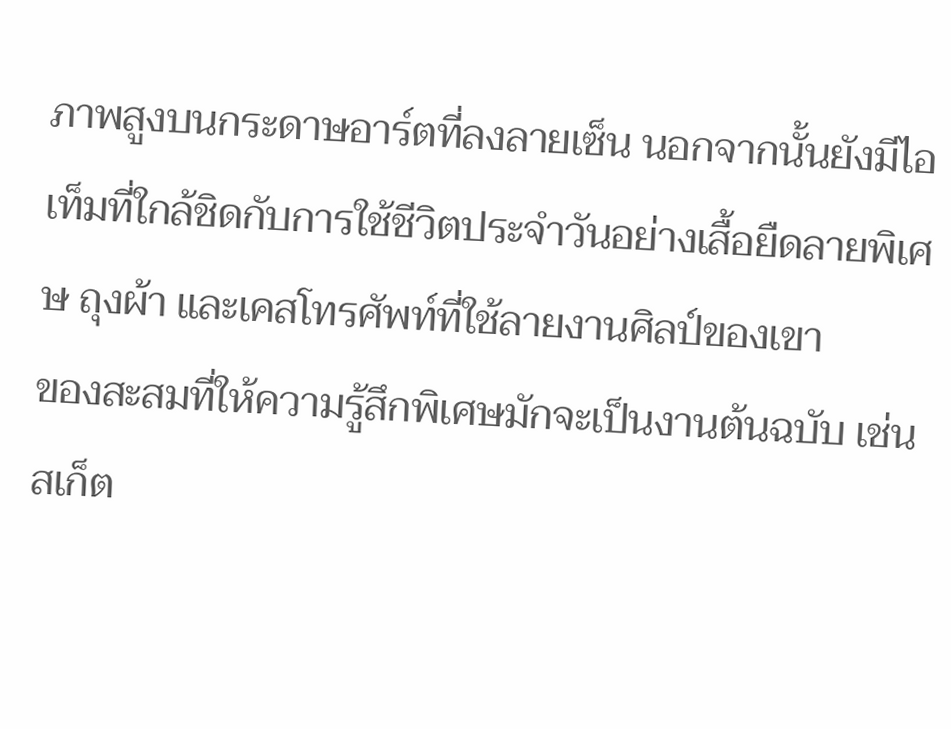ภาพสูงบนกระดาษอาร์ตที่ลงลายเซ็น นอกจากนั้นยังมีไอเท็มที่ใกล้ชิดกับการใช้ชีวิตประจำวันอย่างเสื้อยืดลายพิเศษ ถุงผ้า และเคสโทรศัพท์ที่ใช้ลายงานศิลป์ของเขา
ของสะสมที่ให้ความรู้สึกพิเศษมักจะเป็นงานต้นฉบับ เช่น สเก็ต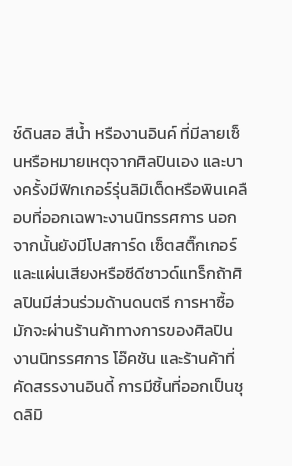ช์ดินสอ สีน้ำ หรืองานอินค์ ที่มีลายเซ็นหรือหมายเหตุจากศิลปินเอง และบางครั้งมีฟิกเกอร์รุ่นลิมิเต็ดหรือพินเคลือบที่ออกเฉพาะงานนิทรรศการ นอกจากนั้นยังมีโปสการ์ด เซ็ตสติ๊กเกอร์ และแผ่นเสียงหรือซีดีซาวด์แทร็กถ้าศิลปินมีส่วนร่วมด้านดนตรี การหาซื้อมักจะผ่านร้านค้าทางการของศิลปิน งานนิทรรศการ โอ๊คชัน และร้านค้าที่คัดสรรงานอินดี้ การมีชิ้นที่ออกเป็นชุดลิมิ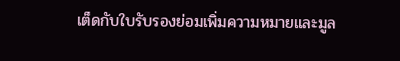เต็ดกับใบรับรองย่อมเพิ่มความหมายและมูล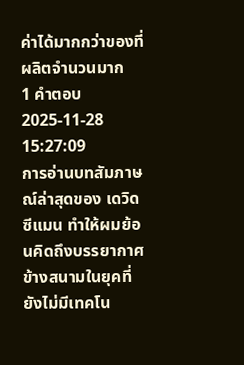ค่าได้มากกว่าของที่ผลิตจำนวนมาก
1 คำตอบ2025-11-28 15:27:09
การอ่านบทสัมภาษณ์ล่าสุดของ เดวิด ซีแมน ทำให้ผมย้อนคิดถึงบรรยากาศข้างสนามในยุคที่ยังไม่มีเทคโน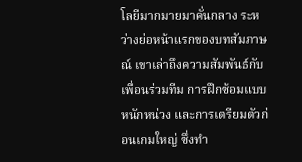โลยีมากมายมาคั่นกลาง ระหว่างย่อหน้าแรกของบทสัมภาษณ์ เขาเล่าถึงความสัมพันธ์กับเพื่อนร่วมทีม การฝึกซ้อมแบบหนักหน่วง และการเตรียมตัวก่อนเกมใหญ่ ซึ่งทำ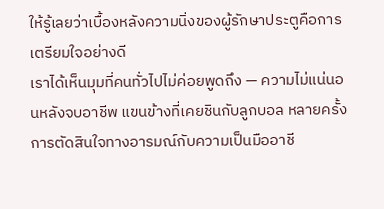ให้รู้เลยว่าเบื้องหลังความนิ่งของผู้รักษาประตูคือการเตรียมใจอย่างดี
เราได้เห็นมุมที่คนทั่วไปไม่ค่อยพูดถึง — ความไม่แน่นอนหลังจบอาชีพ แขนข้างที่เคยชินกับลูกบอล หลายครั้งการตัดสินใจทางอารมณ์กับความเป็นมืออาชี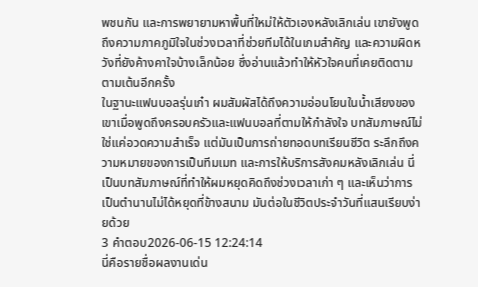พชนกัน และการพยายามหาพื้นที่ใหม่ให้ตัวเองหลังเลิกเล่น เขายังพูดถึงความภาคภูมิใจในช่วงเวลาที่ช่วยทีมได้ในเกมสำคัญ และความผิดหวังที่ยังค้างคาใจบ้างเล็กน้อย ซึ่งอ่านแล้วทำให้หัวใจคนที่เคยติดตามตามเต้นอีกครั้ง
ในฐานะแฟนบอลรุ่นเก๋า ผมสัมผัสได้ถึงความอ่อนโยนในน้ำเสียงของเขาเมื่อพูดถึงครอบครัวและแฟนบอลที่ตามให้กำลังใจ บทสัมภาษณ์ไม่ใช่แค่อวดความสำเร็จ แต่มันเป็นการถ่ายทอดบทเรียนชีวิต ระลึกถึงความหมายของการเป็นทีมเมท และการให้บริการสังคมหลังเลิกเล่น นี่เป็นบทสัมภาษณ์ที่ทำให้ผมหยุดคิดถึงช่วงเวลาเก่า ๆ และเห็นว่าการเป็นตำนานไม่ได้หยุดที่ข้างสนาม มันต่อในชีวิตประจำวันที่แสนเรียบง่ายด้วย
3 คำตอบ2026-06-15 12:24:14
นี่คือรายชื่อผลงานเด่น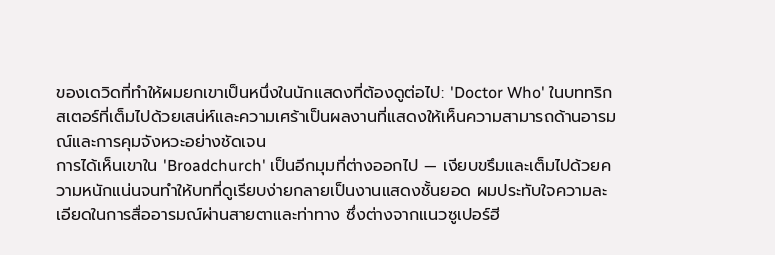ของเดวิดที่ทำให้ผมยกเขาเป็นหนึ่งในนักแสดงที่ต้องดูต่อไป: 'Doctor Who' ในบททริกสเตอร์ที่เต็มไปด้วยเสน่ห์และความเศร้าเป็นผลงานที่แสดงให้เห็นความสามารถด้านอารมณ์และการคุมจังหวะอย่างชัดเจน
การได้เห็นเขาใน 'Broadchurch' เป็นอีกมุมที่ต่างออกไป — เงียบขรึมและเต็มไปด้วยความหนักแน่นจนทำให้บทที่ดูเรียบง่ายกลายเป็นงานแสดงชั้นยอด ผมประทับใจความละเอียดในการสื่ออารมณ์ผ่านสายตาและท่าทาง ซึ่งต่างจากแนวซูเปอร์ฮี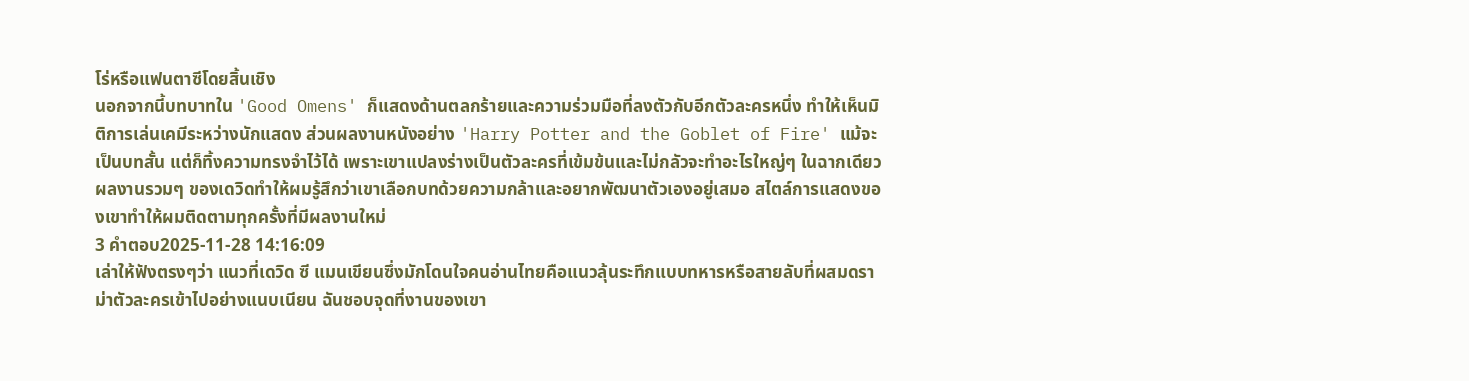โร่หรือแฟนตาซีโดยสิ้นเชิง
นอกจากนี้บทบาทใน 'Good Omens' ก็แสดงด้านตลกร้ายและความร่วมมือที่ลงตัวกับอีกตัวละครหนึ่ง ทำให้เห็นมิติการเล่นเคมีระหว่างนักแสดง ส่วนผลงานหนังอย่าง 'Harry Potter and the Goblet of Fire' แม้จะเป็นบทสั้น แต่ก็ทิ้งความทรงจำไว้ได้ เพราะเขาแปลงร่างเป็นตัวละครที่เข้มข้นและไม่กลัวจะทำอะไรใหญ่ๆ ในฉากเดียว ผลงานรวมๆ ของเดวิดทำให้ผมรู้สึกว่าเขาเลือกบทด้วยความกล้าและอยากพัฒนาตัวเองอยู่เสมอ สไตล์การแสดงของเขาทำให้ผมติดตามทุกครั้งที่มีผลงานใหม่
3 คำตอบ2025-11-28 14:16:09
เล่าให้ฟังตรงๆว่า แนวที่เดวิด ซี แมนเขียนซึ่งมักโดนใจคนอ่านไทยคือแนวลุ้นระทึกแบบทหารหรือสายลับที่ผสมดราม่าตัวละครเข้าไปอย่างแนบเนียน ฉันชอบจุดที่งานของเขา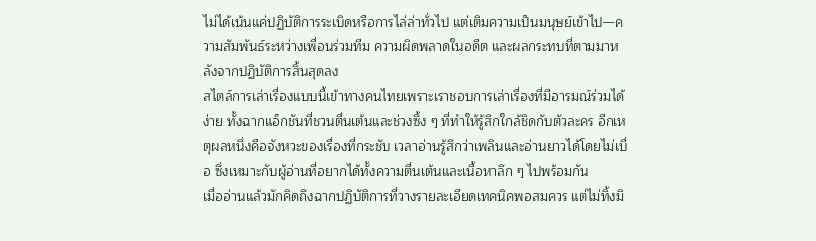ไม่ได้เน้นแค่ปฏิบัติการระเบิดหรือการไล่ล่าทั่วไป แต่เติมความเป็นมนุษย์เข้าไป—ความสัมพันธ์ระหว่างเพื่อนร่วมทีม ความผิดพลาดในอดีต และผลกระทบที่ตามมาหลังจากปฏิบัติการสิ้นสุดลง
สไตล์การเล่าเรื่องแบบนี้เข้าทางคนไทยเพราะเราชอบการเล่าเรื่องที่มีอารมณ์ร่วมได้ง่าย ทั้งฉากแอ็กชันที่ชวนตื่นเต้นและช่วงซึ้ง ๆ ที่ทำให้รู้สึกใกล้ชิดกับตัวละคร อีกเหตุผลหนึ่งคือจังหวะของเรื่องที่กระชับ เวลาอ่านรู้สึกว่าเพลินและอ่านยาวได้โดยไม่เบื่อ ซึ่งเหมาะกับผู้อ่านที่อยากได้ทั้งความตื่นเต้นและเนื้อหาลึก ๆ ไปพร้อมกัน
เมื่ออ่านแล้วมักคิดถึงฉากปฏิบัติการที่วางรายละเอียดเทคนิคพอสมควร แต่ไม่ทิ้งมิ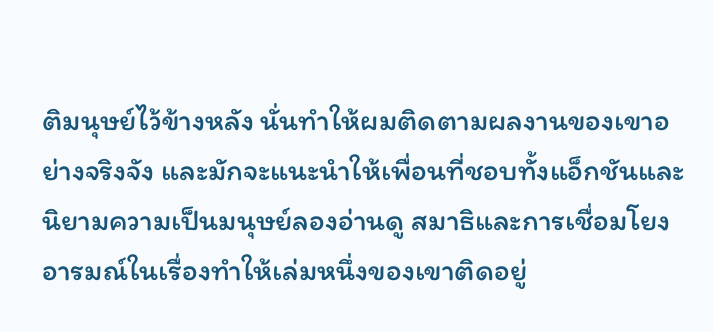ติมนุษย์ไว้ข้างหลัง นั่นทำให้ผมติดตามผลงานของเขาอย่างจริงจัง และมักจะแนะนำให้เพื่อนที่ชอบทั้งแอ็กชันและนิยามความเป็นมนุษย์ลองอ่านดู สมาธิและการเชื่อมโยงอารมณ์ในเรื่องทำให้เล่มหนึ่งของเขาติดอยู่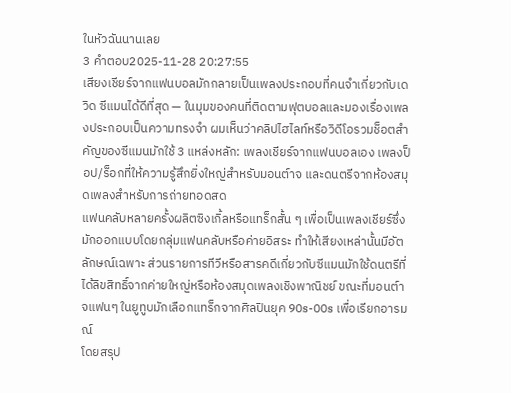ในหัวฉันนานเลย
3 คำตอบ2025-11-28 20:27:55
เสียงเชียร์จากแฟนบอลมักกลายเป็นเพลงประกอบที่คนจำเกี่ยวกับเดวิด ซีแมนได้ดีที่สุด — ในมุมของคนที่ติดตามฟุตบอลและมองเรื่องเพลงประกอบเป็นความทรงจำ ผมเห็นว่าคลิปไฮไลท์หรือวิดีโอรวมช็อตสำคัญของซีแมนมักใช้ 3 แหล่งหลัก: เพลงเชียร์จากแฟนบอลเอง เพลงป็อป/ร็อกที่ให้ความรู้สึกยิ่งใหญ่สำหรับมอนต์าจ และดนตรีจากห้องสมุดเพลงสำหรับการถ่ายทอดสด
แฟนคลับหลายครั้งผลิตซิงเกิ้ลหรือแทร็กสั้น ๆ เพื่อเป็นเพลงเชียร์ซึ่งมักออกแบบโดยกลุ่มแฟนคลับหรือค่ายอิสระ ทำให้เสียงเหล่านั้นมีอัตลักษณ์เฉพาะ ส่วนรายการทีวีหรือสารคดีเกี่ยวกับซีแมนมักใช้ดนตรีที่ได้ลิขสิทธิ์จากค่ายใหญ่หรือห้องสมุดเพลงเชิงพาณิชย์ ขณะที่มอนต์าจแฟนๆ ในยูทูบมักเลือกแทร็กจากศิลปินยุค 90s-00s เพื่อเรียกอารมณ์
โดยสรุป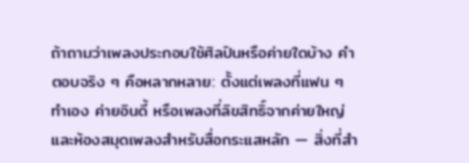ถ้าถามว่าเพลงประกอบใช้ศิลปินหรือค่ายใดบ้าง คำตอบจริง ๆ คือหลากหลาย: ตั้งแต่เพลงที่แฟน ๆ ทำเอง ค่ายอินดี้ หรือเพลงที่ลิขสิทธิ์จากค่ายใหญ่และห้องสมุดเพลงสำหรับสื่อกระแสหลัก — สิ่งที่สำ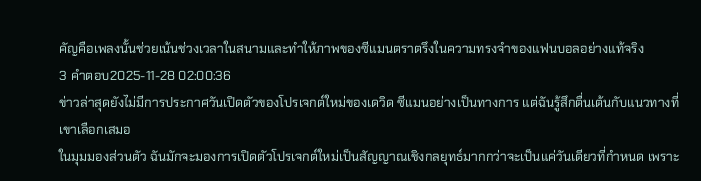คัญคือเพลงนั้นช่วยเน้นช่วงเวลาในสนามและทำให้ภาพของซีแมนตราตรึงในความทรงจำของแฟนบอลอย่างแท้จริง
3 คำตอบ2025-11-28 02:00:36
ข่าวล่าสุดยังไม่มีการประกาศวันเปิดตัวของโปรเจกต์ใหม่ของเดวิด ซีแมนอย่างเป็นทางการ แต่ฉันรู้สึกตื่นเต้นกับแนวทางที่เขาเลือกเสมอ
ในมุมมองส่วนตัว ฉันมักจะมองการเปิดตัวโปรเจกต์ใหม่เป็นสัญญาณเชิงกลยุทธ์มากกว่าจะเป็นแค่วันเดียวที่กำหนด เพราะ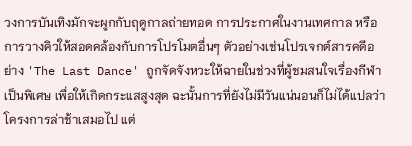วงการบันเทิงมักจะผูกกับฤดูกาลถ่ายทอด การประกาศในงานเทศกาล หรือการวางคิวให้สอดคล้องกับการโปรโมตอื่นๆ ตัวอย่างเช่นโปรเจกต์สารคดีอย่าง 'The Last Dance' ถูกจัดจังหวะให้ฉายในช่วงที่ผู้ชมสนใจเรื่องกีฬาเป็นพิเศษ เพื่อให้เกิดกระแสสูงสุด ฉะนั้นการที่ยังไม่มีวันแน่นอนก็ไม่ได้แปลว่าโครงการล่าช้าเสมอไป แต่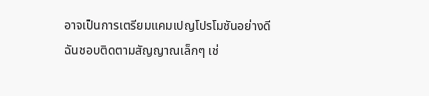อาจเป็นการเตรียมแคมเปญโปรโมชันอย่างดี
ฉันชอบติดตามสัญญาณเล็กๆ เช่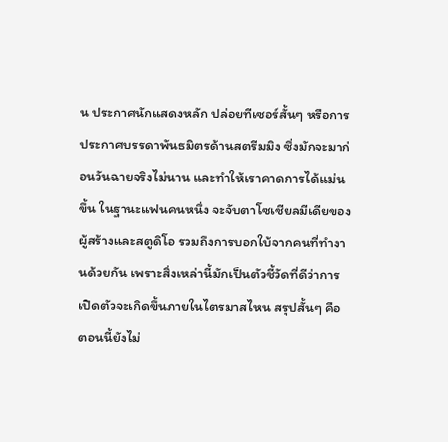น ประกาศนักแสดงหลัก ปล่อยทีเซอร์สั้นๆ หรือการประกาศบรรดาพันธมิตรด้านสตรีมมิง ซึ่งมักจะมาก่อนวันฉายจริงไม่นาน และทำให้เราคาดการได้แม่นขึ้น ในฐานะแฟนคนหนึ่ง จะจับตาโซเชียลมีเดียของผู้สร้างและสตูดิโอ รวมถึงการบอกใบ้จากคนที่ทำงานด้วยกัน เพราะสิ่งเหล่านี้มักเป็นตัวชี้วัดที่ดีว่าการเปิดตัวจะเกิดขึ้นภายในไตรมาสไหน สรุปสั้นๆ คือ ตอนนี้ยังไม่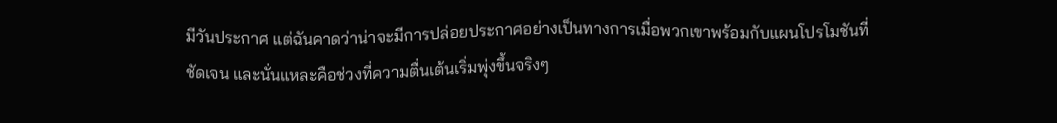มีวันประกาศ แต่ฉันคาดว่าน่าจะมีการปล่อยประกาศอย่างเป็นทางการเมื่อพวกเขาพร้อมกับแผนโปรโมชันที่ชัดเจน และนั่นแหละคือช่วงที่ความตื่นเต้นเริ่มพุ่งขึ้นจริงๆ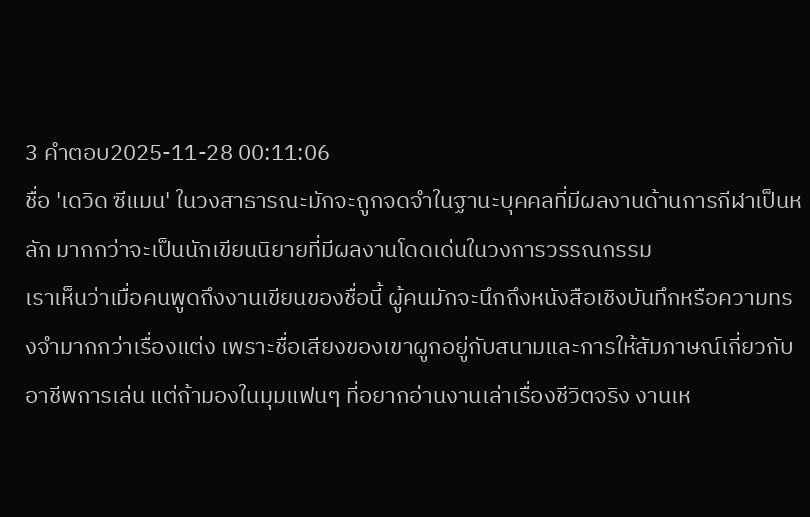3 คำตอบ2025-11-28 00:11:06
ชื่อ 'เดวิด ซีแมน' ในวงสาธารณะมักจะถูกจดจำในฐานะบุคคลที่มีผลงานด้านการกีฬาเป็นหลัก มากกว่าจะเป็นนักเขียนนิยายที่มีผลงานโดดเด่นในวงการวรรณกรรม
เราเห็นว่าเมื่อคนพูดถึงงานเขียนของชื่อนี้ ผู้คนมักจะนึกถึงหนังสือเชิงบันทึกหรือความทรงจำมากกว่าเรื่องแต่ง เพราะชื่อเสียงของเขาผูกอยู่กับสนามและการให้สัมภาษณ์เกี่ยวกับอาชีพการเล่น แต่ถ้ามองในมุมแฟนๆ ที่อยากอ่านงานเล่าเรื่องชีวิตจริง งานเห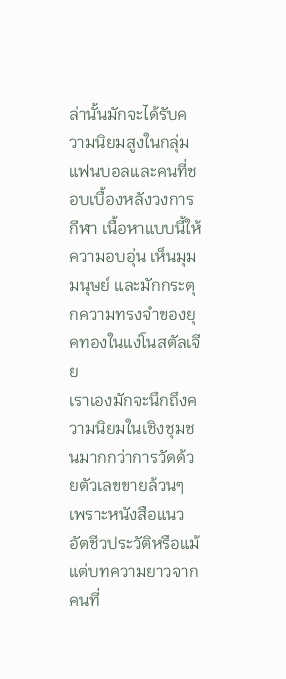ล่านั้นมักจะได้รับความนิยมสูงในกลุ่มแฟนบอลและคนที่ชอบเบื้องหลังวงการกีฬา เนื้อหาแบบนี้ให้ความอบอุ่น เห็นมุมมนุษย์ และมักกระตุกความทรงจำของยุคทองในแง่โนสตัลเจีย
เราเองมักจะนึกถึงความนิยมในเชิงชุมชนมากกว่าการวัดด้วยตัวเลขขายล้วนๆ เพราะหนังสือแนวอัตชีวประวัติหรือแม้แต่บทความยาวจากคนที่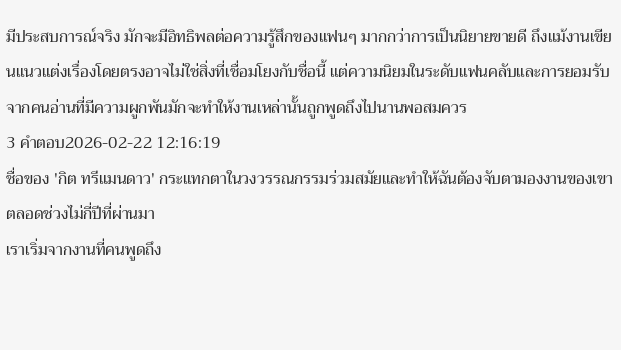มีประสบการณ์จริง มักจะมีอิทธิพลต่อความรู้สึกของแฟนๆ มากกว่าการเป็นนิยายขายดี ถึงแม้งานเขียนแนวแต่งเรื่องโดยตรงอาจไม่ใช่สิ่งที่เชื่อมโยงกับชื่อนี้ แต่ความนิยมในระดับแฟนคลับและการยอมรับจากคนอ่านที่มีความผูกพันมักจะทำให้งานเหล่านั้นถูกพูดถึงไปนานพอสมควร
3 คำตอบ2026-02-22 12:16:19
ชื่อของ 'กิต ทรีแมนดาว' กระแทกตาในวงวรรณกรรมร่วมสมัยและทำให้ฉันต้องจับตามองงานของเขาตลอดช่วงไม่กี่ปีที่ผ่านมา
เราเริ่มจากงานที่คนพูดถึง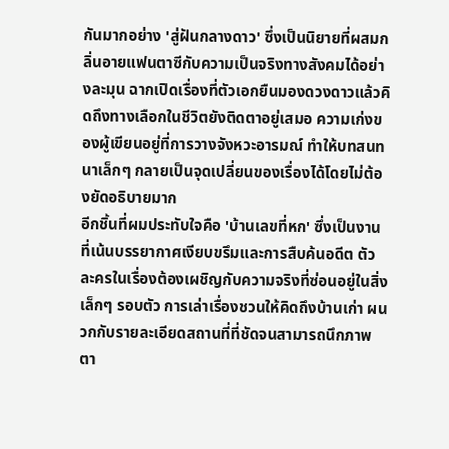กันมากอย่าง 'สู่ฝันกลางดาว' ซึ่งเป็นนิยายที่ผสมกลิ่นอายแฟนตาซีกับความเป็นจริงทางสังคมได้อย่างละมุน ฉากเปิดเรื่องที่ตัวเอกยืนมองดวงดาวแล้วคิดถึงทางเลือกในชีวิตยังติดตาอยู่เสมอ ความเก่งของผู้เขียนอยู่ที่การวางจังหวะอารมณ์ ทำให้บทสนทนาเล็กๆ กลายเป็นจุดเปลี่ยนของเรื่องได้โดยไม่ต้องยัดอธิบายมาก
อีกชิ้นที่ผมประทับใจคือ 'บ้านเลขที่หก' ซึ่งเป็นงานที่เน้นบรรยากาศเงียบขรึมและการสืบค้นอดีต ตัวละครในเรื่องต้องเผชิญกับความจริงที่ซ่อนอยู่ในสิ่งเล็กๆ รอบตัว การเล่าเรื่องชวนให้คิดถึงบ้านเก่า ผนวกกับรายละเอียดสถานที่ที่ชัดจนสามารถนึกภาพตา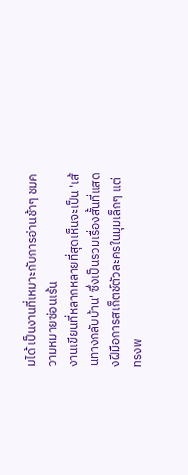มได้ เป็นงานที่เหมาะกับการอ่านช้าๆ ชมความหมายซ่อนเร้น
งานเขียนที่หลากหลายที่สุดเห็นจะเป็น 'เส้นทางกลับบ้าน' ซึ่งเป็นรวมเรื่องสั้นที่แสดงฝีมือการสเก็ตช์ตัวละครในมุมเล็กๆ แต่ทรงพ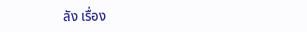ลัง เรื่อง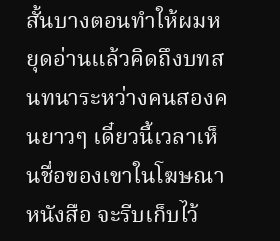สั้นบางตอนทำให้ผมหยุดอ่านแล้วคิดถึงบทสนทนาระหว่างคนสองคนยาวๆ เดี๋ยวนี้เวลาเห็นชื่อของเขาในโฆษณาหนังสือ จะรีบเก็บไว้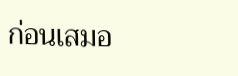ก่อนเสมอ